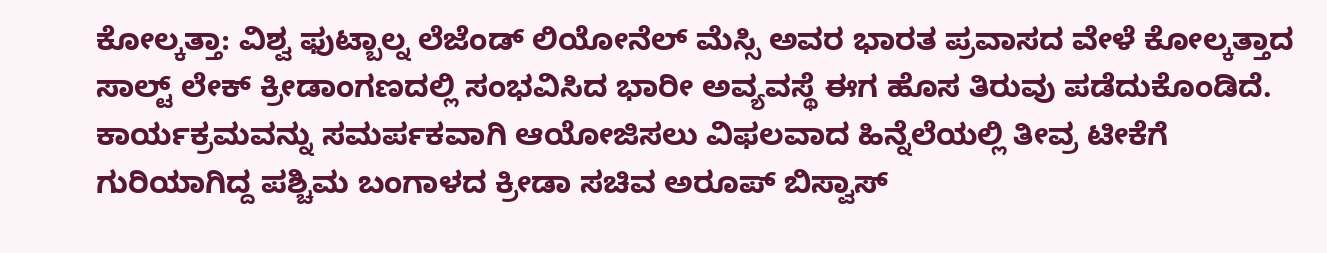ಕೋಲ್ಕತ್ತಾ: ವಿಶ್ವ ಫುಟ್ಬಾಲ್ನ ಲೆಜೆಂಡ್ ಲಿಯೋನೆಲ್ ಮೆಸ್ಸಿ ಅವರ ಭಾರತ ಪ್ರವಾಸದ ವೇಳೆ ಕೋಲ್ಕತ್ತಾದ ಸಾಲ್ಟ್ ಲೇಕ್ ಕ್ರೀಡಾಂಗಣದಲ್ಲಿ ಸಂಭವಿಸಿದ ಭಾರೀ ಅವ್ಯವಸ್ಥೆ ಈಗ ಹೊಸ ತಿರುವು ಪಡೆದುಕೊಂಡಿದೆ. ಕಾರ್ಯಕ್ರಮವನ್ನು ಸಮರ್ಪಕವಾಗಿ ಆಯೋಜಿಸಲು ವಿಫಲವಾದ ಹಿನ್ನೆಲೆಯಲ್ಲಿ ತೀವ್ರ ಟೀಕೆಗೆ ಗುರಿಯಾಗಿದ್ದ ಪಶ್ಚಿಮ ಬಂಗಾಳದ ಕ್ರೀಡಾ ಸಚಿವ ಅರೂಪ್ ಬಿಸ್ವಾಸ್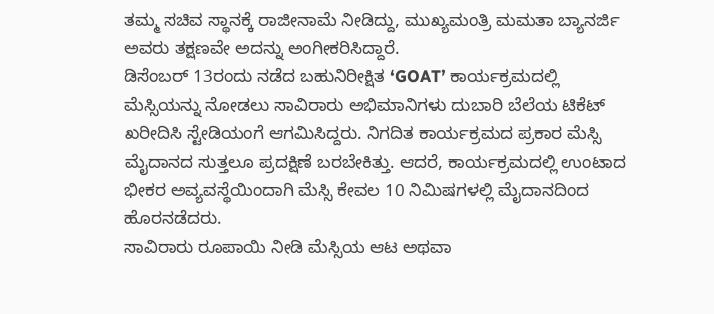ತಮ್ಮ ಸಚಿವ ಸ್ಥಾನಕ್ಕೆ ರಾಜೀನಾಮೆ ನೀಡಿದ್ದು, ಮುಖ್ಯಮಂತ್ರಿ ಮಮತಾ ಬ್ಯಾನರ್ಜಿ ಅವರು ತಕ್ಷಣವೇ ಅದನ್ನು ಅಂಗೀಕರಿಸಿದ್ದಾರೆ.
ಡಿಸೆಂಬರ್ 13ರಂದು ನಡೆದ ಬಹುನಿರೀಕ್ಷಿತ ‘GOAT’ ಕಾರ್ಯಕ್ರಮದಲ್ಲಿ ಮೆಸ್ಸಿಯನ್ನು ನೋಡಲು ಸಾವಿರಾರು ಅಭಿಮಾನಿಗಳು ದುಬಾರಿ ಬೆಲೆಯ ಟಿಕೆಟ್ ಖರೀದಿಸಿ ಸ್ಟೇಡಿಯಂಗೆ ಆಗಮಿಸಿದ್ದರು. ನಿಗದಿತ ಕಾರ್ಯಕ್ರಮದ ಪ್ರಕಾರ ಮೆಸ್ಸಿ ಮೈದಾನದ ಸುತ್ತಲೂ ಪ್ರದಕ್ಷಿಣೆ ಬರಬೇಕಿತ್ತು. ಆದರೆ, ಕಾರ್ಯಕ್ರಮದಲ್ಲಿ ಉಂಟಾದ ಭೀಕರ ಅವ್ಯವಸ್ಥೆಯಿಂದಾಗಿ ಮೆಸ್ಸಿ ಕೇವಲ 10 ನಿಮಿಷಗಳಲ್ಲಿ ಮೈದಾನದಿಂದ ಹೊರನಡೆದರು.
ಸಾವಿರಾರು ರೂಪಾಯಿ ನೀಡಿ ಮೆಸ್ಸಿಯ ಆಟ ಅಥವಾ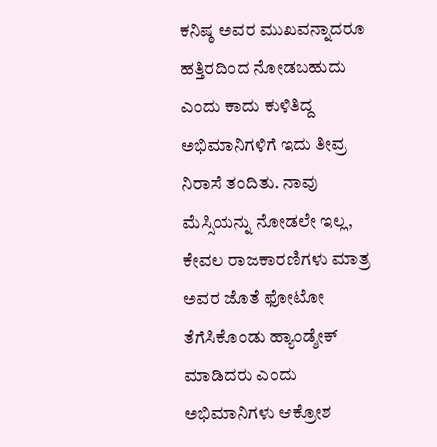ಕನಿಷ್ಠ ಅವರ ಮುಖವನ್ನಾದರೂ ಹತ್ತಿರದಿಂದ ನೋಡಬಹುದು ಎಂದು ಕಾದು ಕುಳಿತಿದ್ದ ಅಭಿಮಾನಿಗಳಿಗೆ ಇದು ತೀವ್ರ ನಿರಾಸೆ ತಂದಿತು. ನಾವು ಮೆಸ್ಸಿಯನ್ನು ನೋಡಲೇ ಇಲ್ಲ, ಕೇವಲ ರಾಜಕಾರಣಿಗಳು ಮಾತ್ರ ಅವರ ಜೊತೆ ಫೋಟೋ ತೆಗೆಸಿಕೊಂಡು ಹ್ಯಾಂಡ್ಶೇಕ್ ಮಾಡಿದರು ಎಂದು ಅಭಿಮಾನಿಗಳು ಆಕ್ರೋಶ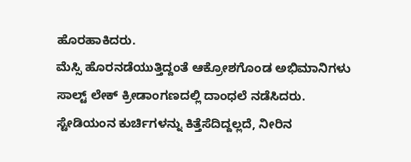ಹೊರಹಾಕಿದರು.
ಮೆಸ್ಸಿ ಹೊರನಡೆಯುತ್ತಿದ್ದಂತೆ ಆಕ್ರೋಶಗೊಂಡ ಅಭಿಮಾನಿಗಳು ಸಾಲ್ಟ್ ಲೇಕ್ ಕ್ರೀಡಾಂಗಣದಲ್ಲಿ ದಾಂಧಲೆ ನಡೆಸಿದರು. ಸ್ಟೇಡಿಯಂನ ಕುರ್ಚಿಗಳನ್ನು ಕಿತ್ತೆಸೆದಿದ್ದಲ್ಲದೆ, ನೀರಿನ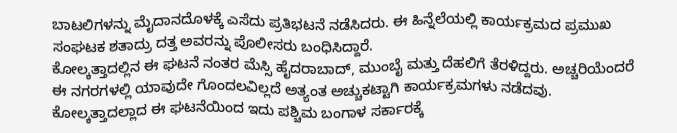ಬಾಟಲಿಗಳನ್ನು ಮೈದಾನದೊಳಕ್ಕೆ ಎಸೆದು ಪ್ರತಿಭಟನೆ ನಡೆಸಿದರು. ಈ ಹಿನ್ನೆಲೆಯಲ್ಲಿ ಕಾರ್ಯಕ್ರಮದ ಪ್ರಮುಖ ಸಂಘಟಕ ಶತಾದ್ರು ದತ್ತ ಅವರನ್ನು ಪೊಲೀಸರು ಬಂಧಿಸಿದ್ದಾರೆ.
ಕೋಲ್ಕತ್ತಾದಲ್ಲಿನ ಈ ಘಟನೆ ನಂತರ ಮೆಸ್ಸಿ ಹೈದರಾಬಾದ್, ಮುಂಬೈ ಮತ್ತು ದೆಹಲಿಗೆ ತೆರಳಿದ್ದರು. ಅಚ್ಚರಿಯೆಂದರೆ ಈ ನಗರಗಳಲ್ಲಿ ಯಾವುದೇ ಗೊಂದಲವಿಲ್ಲದೆ ಅತ್ಯಂತ ಅಚ್ಚುಕಟ್ಟಾಗಿ ಕಾರ್ಯಕ್ರಮಗಳು ನಡೆದವು. ಕೋಲ್ಕತ್ತಾದಲ್ಲಾದ ಈ ಘಟನೆಯಿಂದ ಇದು ಪಶ್ಚಿಮ ಬಂಗಾಳ ಸರ್ಕಾರಕ್ಕೆ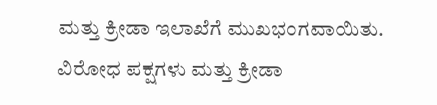ಮತ್ತು ಕ್ರೀಡಾ ಇಲಾಖೆಗೆ ಮುಖಭಂಗವಾಯಿತು.
ವಿರೋಧ ಪಕ್ಷಗಳು ಮತ್ತು ಕ್ರೀಡಾ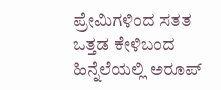ಪ್ರೇಮಿಗಳಿಂದ ಸತತ ಒತ್ತಡ ಕೇಳಿಬಂದ ಹಿನ್ನೆಲೆಯಲ್ಲಿ ಅರೂಪ್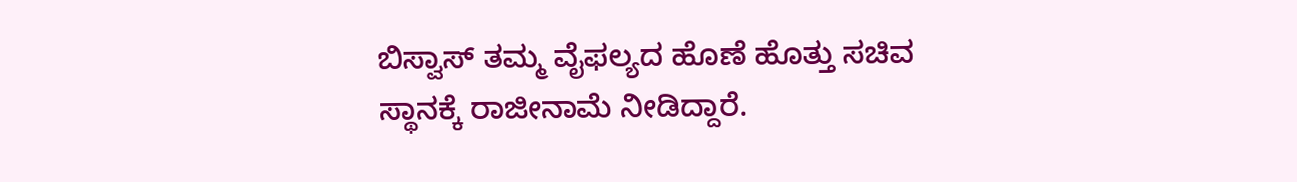ಬಿಸ್ವಾಸ್ ತಮ್ಮ ವೈಫಲ್ಯದ ಹೊಣೆ ಹೊತ್ತು ಸಚಿವ ಸ್ಥಾನಕ್ಕೆ ರಾಜೀನಾಮೆ ನೀಡಿದ್ದಾರೆ.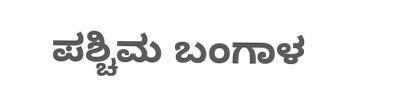ಪಶ್ಚಿಮ ಬಂಗಾಳ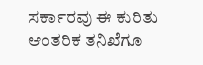ಸರ್ಕಾರವು ಈ ಕುರಿತು ಆಂತರಿಕ ತನಿಖೆಗೂ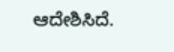ಆದೇಶಿಸಿದೆ.